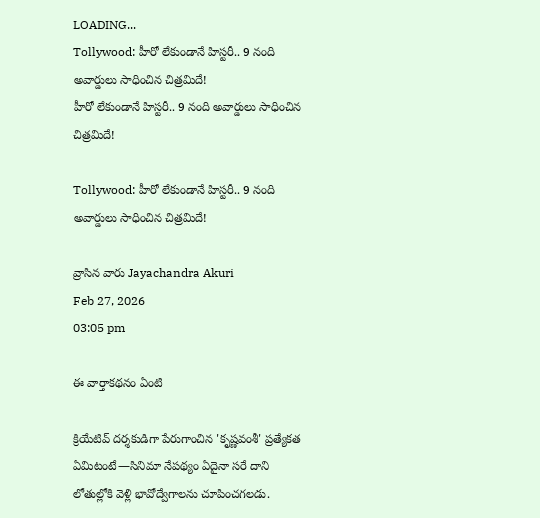LOADING...
Tollywood: హీరో లేకుండానే హిస్టరీ.. 9 నంది అవార్డులు సాధించిన చిత్రమిదే!
హీరో లేకుండానే హిస్టరీ.. 9 నంది అవార్డులు సాధించిన చిత్రమిదే!

Tollywood: హీరో లేకుండానే హిస్టరీ.. 9 నంది అవార్డులు సాధించిన చిత్రమిదే!

వ్రాసిన వారు Jayachandra Akuri
Feb 27, 2026
03:05 pm

ఈ వార్తాకథనం ఏంటి

క్రియేటివ్ దర్శకుడిగా పేరుగాంచిన 'కృష్ణవంశీ' ప్రత్యేకత ఏమిటంటే—సినిమా నేపథ్యం ఏదైనా సరే దాని లోతుల్లోకి వెళ్లి భావోద్వేగాలను చూపించగలడు.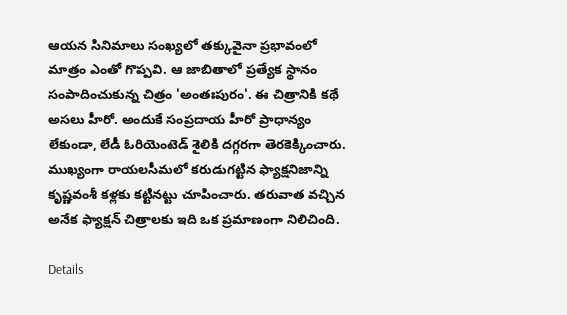ఆయన సినిమాలు సంఖ్యలో తక్కువైనా ప్రభావంలో మాత్రం ఎంతో గొప్పవి. ఆ జాబితాలో ప్రత్యేక స్థానం సంపాదించుకున్న చిత్రం 'అంతఃపురం'. ఈ చిత్రానికి కథే అసలు హీరో. అందుకే సంప్రదాయ హీరో ప్రాధాన్యం లేకుండా, లేడీ ఓరియెంటెడ్ శైలికి దగ్గరగా తెరకెక్కించారు. ముఖ్యంగా రాయలసీమలో కరుడుగట్టిన ఫ్యాక్షనిజాన్ని కృష్ణవంశీ కళ్లకు కట్టినట్టు చూపించారు. తరువాత వచ్చిన అనేక ఫ్యాక్షన్ చిత్రాలకు ఇది ఒక ప్రమాణంగా నిలిచింది.

Details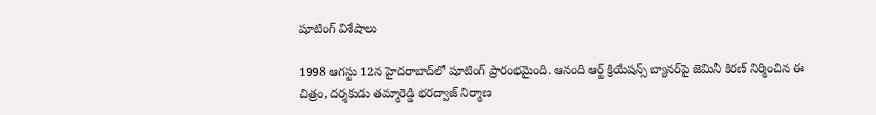షూటింగ్ విశేషాలు

1998 ఆగస్టు 12న హైదరాబాద్‌లో షూటింగ్ ప్రారంభమైంది. ఆనంది ఆర్ట్ క్రియేషన్స్ బ్యానర్‌పై జెమినీ కిరణ్ నిర్మించిన ఈ చిత్రం, దర్శకుడు తమ్మారెడ్డి భరద్వాజ్ నిర్మాణ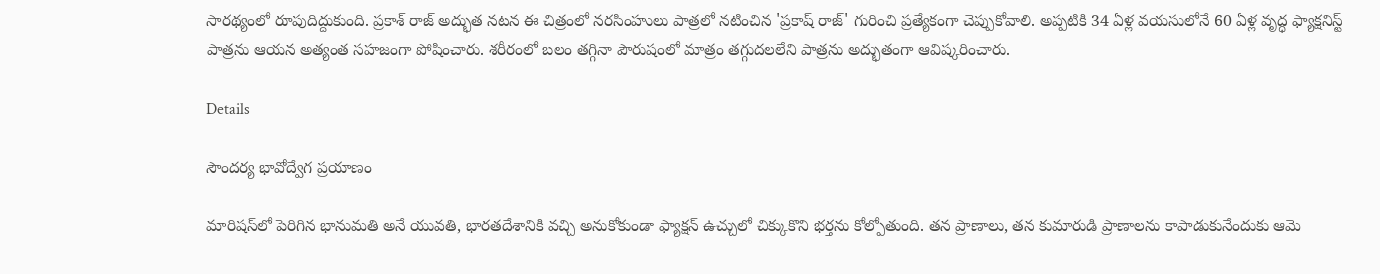సారథ్యంలో రూపుదిద్దుకుంది. ప్రకాశ్ రాజ్ అద్భుత నటన ఈ చిత్రంలో నరసింహులు పాత్రలో నటించిన 'ప్రకాష్ రాజ్' గురించి ప్రత్యేకంగా చెప్పుకోవాలి. అప్పటికి 34 ఏళ్ల వయసులోనే 60 ఏళ్ల వృద్ధ ఫ్యాక్షనిస్ట్ పాత్రను ఆయన అత్యంత సహజంగా పోషించారు. శరీరంలో బలం తగ్గినా పౌరుషంలో మాత్రం తగ్గుదలలేని పాత్రను అద్భుతంగా ఆవిష్కరించారు.

Details

సౌందర్య భావోద్వేగ ప్రయాణం

మారిషస్‌లో పెరిగిన భానుమతి అనే యువతి, భారతదేశానికి వచ్చి అనుకోకుండా ఫ్యాక్షన్ ఉచ్చులో చిక్కుకొని భర్తను కోల్పోతుంది. తన ప్రాణాలు, తన కుమారుడి ప్రాణాలను కాపాడుకునేందుకు ఆమె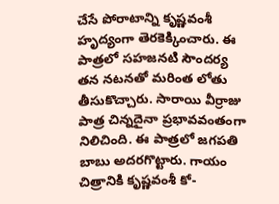చేసే పోరాటాన్ని కృష్ణవంశీ హృద్యంగా తెరకెక్కించారు. ఈ పాత్రలో సహజనటి సౌందర్య తన నటనతో మరింత లోతు తీసుకొచ్చారు. సారాయి వీర్రాజు పాత్ర చిన్నదైనా ప్రభావవంతంగా నిలిచింది. ఈ పాత్రలో జగపతి బాబు అదరగొట్టారు. గాయం చిత్రానికి కృష్ణవంశీ కో-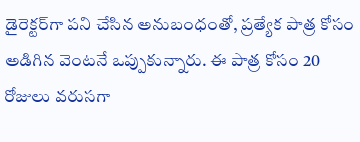డైరెక్టర్‌గా పని చేసిన అనుబంధంతో, ప్రత్యేక పాత్ర కోసం అడిగిన వెంటనే ఒప్పుకున్నారు. ఈ పాత్ర కోసం 20 రోజులు వరుసగా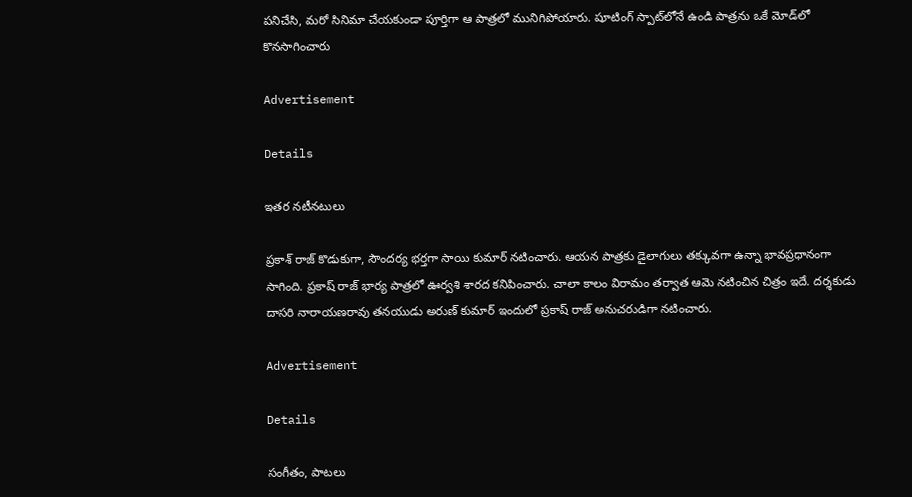పనిచేసి, మరో సినిమా చేయకుండా పూర్తిగా ఆ పాత్రలో మునిగిపోయారు. షూటింగ్ స్పాట్‌లోనే ఉండి పాత్రను ఒకే మోడ్‌లో కొనసాగించారు

Advertisement

Details

ఇతర నటీనటులు

ప్రకాశ్ రాజ్ కొడుకుగా, సౌందర్య భర్తగా సాయి కుమార్ నటించారు. ఆయన పాత్రకు డైలాగులు తక్కువగా ఉన్నా భావప్రధానంగా సాగింది. ప్రకాష్ రాజ్ భార్య పాత్రలో ఊర్వశి శారద కనిపించారు. చాలా కాలం విరామం తర్వాత ఆమె నటించిన చిత్రం ఇదే. దర్శకుడు దాసరి నారాయణరావు తనయుడు అరుణ్ కుమార్ ఇందులో ప్రకాష్ రాజ్ అనుచరుడిగా నటించారు.

Advertisement

Details

సంగీతం, పాటలు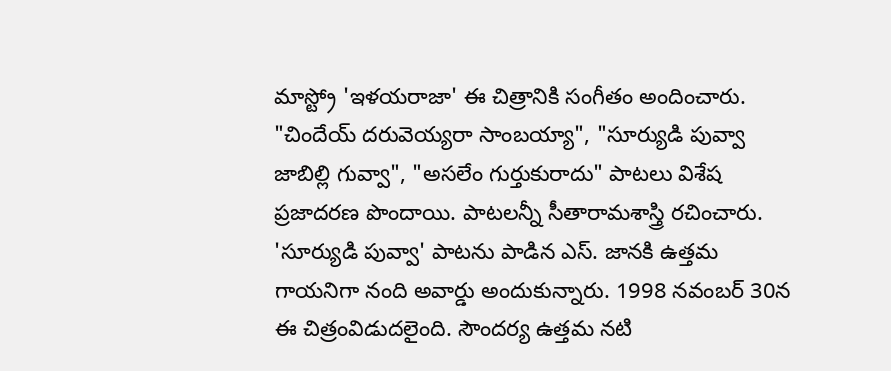మాస్ట్రో 'ఇళయరాజా' ఈ చిత్రానికి సంగీతం అందించారు. "చిందేయ్ దరువెయ్యరా సాంబయ్యా", "సూర్యుడి పువ్వా జాబిల్లి గువ్వా", "అసలేం గుర్తుకురాదు" పాటలు విశేష ప్రజాదరణ పొందాయి. పాటలన్నీ సీతారామశాస్త్రి రచించారు. 'సూర్యుడి పువ్వా' పాటను పాడిన ఎస్. జానకి ఉత్తమ గాయనిగా నంది అవార్డు అందుకున్నారు. 1998 నవంబర్ 30న ఈ చిత్రంవిడుదలైంది. సౌందర్య ఉత్తమ నటి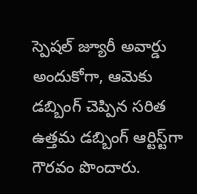స్పెషల్ జ్యూరీ అవార్డు అందుకోగా, ఆమెకు డబ్బింగ్ చెప్పిన సరిత ఉత్తమ డబ్బింగ్ ఆర్టిస్ట్‌గా గౌరవం పొందారు.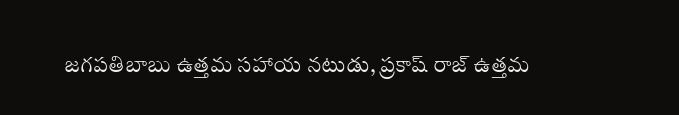జగపతిబాబు ఉత్తమ సహాయ నటుడు, ప్రకాష్ రాజ్ ఉత్తమ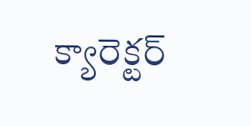క్యారెక్టర్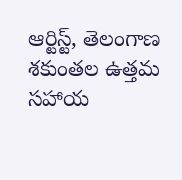ఆర్టిస్ట్, తెలంగాణ శకుంతల ఉత్తమ సహాయ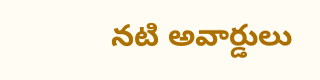నటి అవార్డులు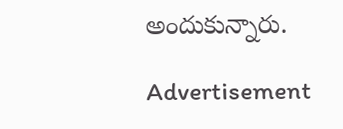అందుకున్నారు.

Advertisement